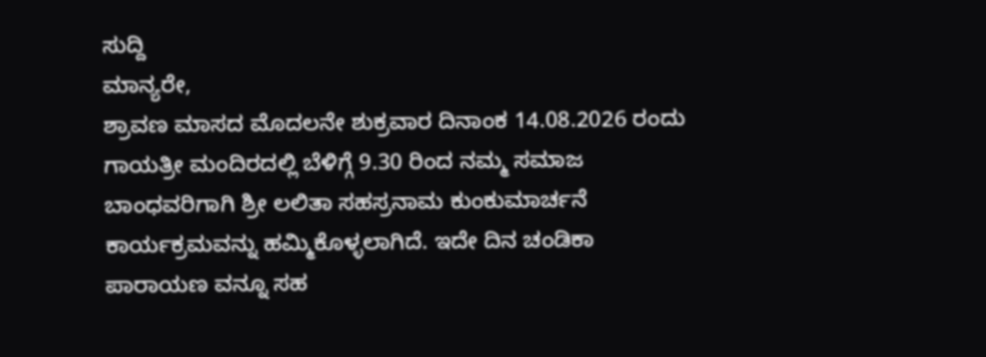ಸುದ್ದಿ
ಮಾನ್ಯರೇ,
ಶ್ರಾವಣ ಮಾಸದ ಮೊದಲನೇ ಶುಕ್ರವಾರ ದಿನಾಂಕ 14.08.2026 ರಂದು ಗಾಯತ್ರೀ ಮಂದಿರದಲ್ಲಿ ಬೆಳಿಗ್ಗೆ 9.30 ರಿಂದ ನಮ್ಮ ಸಮಾಜ ಬಾಂಧವರಿಗಾಗಿ ಶ್ರೀ ಲಲಿತಾ ಸಹಸ್ರನಾಮ ಕುಂಕುಮಾರ್ಚನೆ ಕಾರ್ಯಕ್ರಮವನ್ನು ಹಮ್ಮಿಕೊಳ್ಳಲಾಗಿದೆ. ಇದೇ ದಿನ ಚಂಡಿಕಾ ಪಾರಾಯಣ ವನ್ನೂ ಸಹ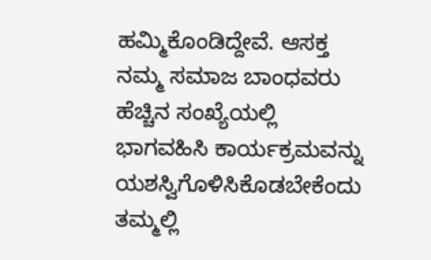ಹಮ್ಮಿಕೊಂಡಿದ್ದೇವೆ. ಆಸಕ್ತ ನಮ್ಮ ಸಮಾಜ ಬಾಂಧವರು ಹೆಚ್ಚಿನ ಸಂಖ್ಯೆಯಲ್ಲಿ ಭಾಗವಹಿಸಿ ಕಾರ್ಯಕ್ರಮವನ್ನು ಯಶಸ್ವಿಗೊಳಿಸಿಕೊಡಬೇಕೆಂದು ತಮ್ಮಲ್ಲಿ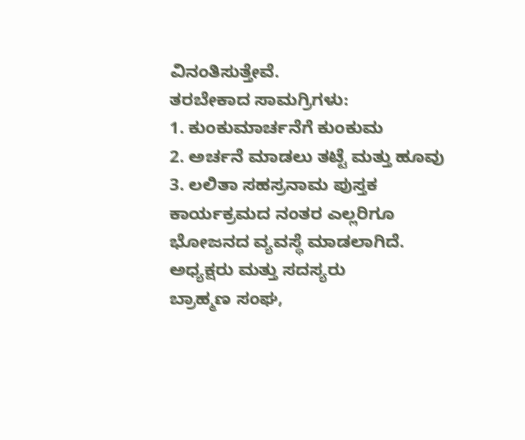ವಿನಂತಿಸುತ್ತೇವೆ.
ತರಬೇಕಾದ ಸಾಮಗ್ರಿಗಳು:
1. ಕುಂಕುಮಾರ್ಚನೆಗೆ ಕುಂಕುಮ
2. ಅರ್ಚನೆ ಮಾಡಲು ತಟ್ಟೆ ಮತ್ತು ಹೂವು
3. ಲಲಿತಾ ಸಹಸ್ರನಾಮ ಪುಸ್ತಕ
ಕಾರ್ಯಕ್ರಮದ ನಂತರ ಎಲ್ಲರಿಗೂ ಭೋಜನದ ವ್ಯವಸ್ಥೆ ಮಾಡಲಾಗಿದೆ.
ಅಧ್ಯಕ್ಷರು ಮತ್ತು ಸದಸ್ಯರು
ಬ್ರಾಹ್ಮಣ ಸಂಘ,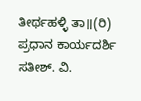ತೀರ್ಥಹಳ್ಳಿ ತಾ॥(ರಿ)
ಪ್ರಧಾನ ಕಾರ್ಯದರ್ಶಿ
ಸತೀಶ್. ವಿ.